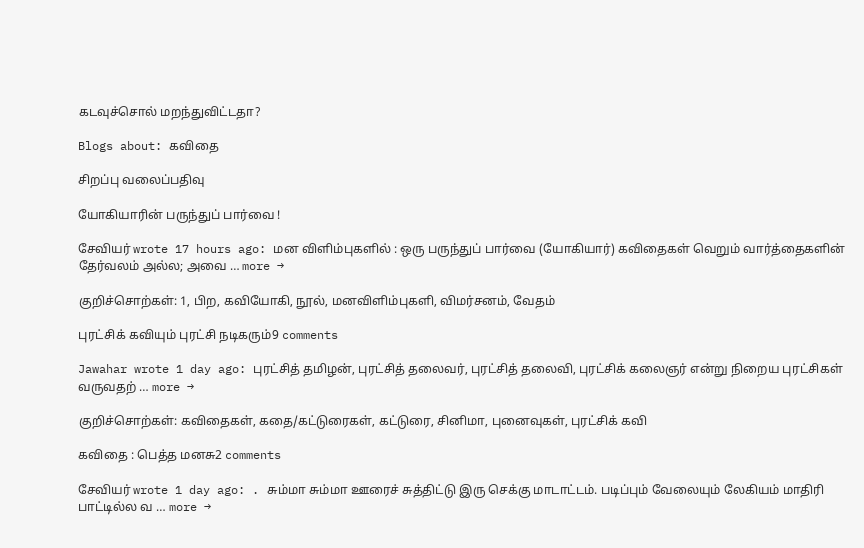கடவுச்சொல் மறந்துவிட்டதா?

Blogs about: கவிதை

சிறப்பு வலைப்பதிவு

யோகியாரின் பருந்துப் பார்வை !

சேவியர் wrote 17 hours ago: மன விளிம்புகளில் : ஒரு பருந்துப் பார்வை (யோகியார்) கவிதைகள் வெறும் வார்த்தைகளின் தேர்வலம் அல்ல; அவை … more →

குறிச்சொற்கள்: 1, பிற, கவியோகி, நூல், மனவிளிம்புகளி, விமர்சனம், வேதம்

புரட்சிக் கவியும் புரட்சி நடிகரும்9 comments

Jawahar wrote 1 day ago: புரட்சித் தமிழன், புரட்சித் தலைவர், புரட்சித் தலைவி, புரட்சிக் கலைஞர் என்று நிறைய புரட்சிகள் வருவதற் … more →

குறிச்சொற்கள்: கவிதைகள், கதை/கட்டுரைகள், கட்டுரை, சினிமா, புனைவுகள், புரட்சிக் கவி

கவிதை : பெத்த மனசு2 comments

சேவியர் wrote 1 day ago: . சும்மா சும்மா ஊரைச் சுத்திட்டு இரு செக்கு மாடாட்டம். படிப்பும் வேலையும் லேகியம் மாதிரி பாட்டில்ல வ … more →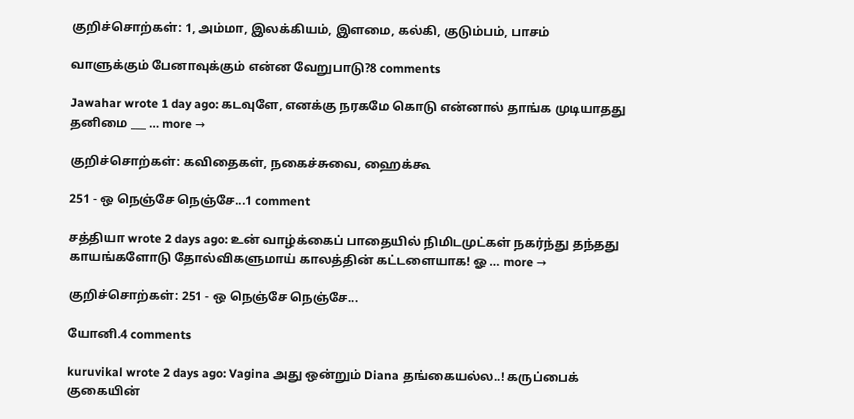குறிச்சொற்கள்: 1, அம்மா, இலக்கியம், இளமை, கல்கி, குடும்பம், பாசம்

வாளுக்கும் பேனாவுக்கும் என்ன வேறுபாடு?8 comments

Jawahar wrote 1 day ago: கடவுளே, எனக்கு நரகமே கொடு என்னால் தாங்க முடியாதது தனிமை ___ … more →

குறிச்சொற்கள்: கவிதைகள், நகைச்சுவை, ஹைக்கூ

251 - ஒ நெஞ்சே நெஞ்சே...1 comment

சத்தியா wrote 2 days ago: உன் வாழ்க்கைப் பாதையில் நிமிடமுட்கள் நகர்ந்து தந்தது காயங்களோடு தோல்விகளுமாய் காலத்தின் கட்டளையாக! ஓ … more →

குறிச்சொற்கள்: 251 - ஒ நெஞ்சே நெஞ்சே...

யோனி.4 comments

kuruvikal wrote 2 days ago: Vagina அது ஒன்றும் Diana தங்கையல்ல..! கருப்பைக் குகையின்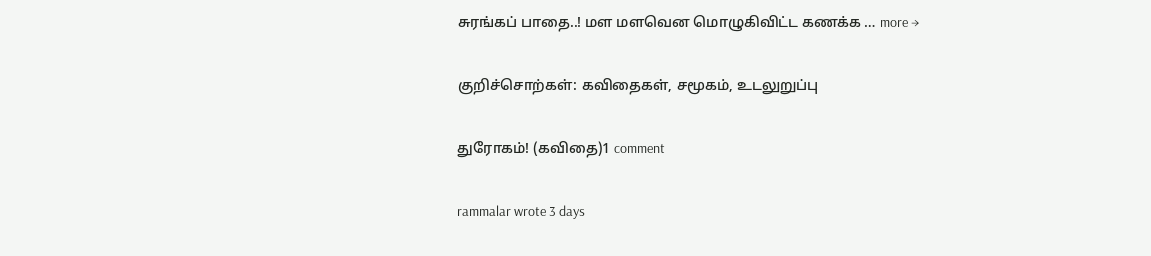சுரங்கப் பாதை..! மள மளவென மொழுகிவிட்ட கணக்க … more →

குறிச்சொற்கள்: கவிதைகள், சமூகம், உடலுறுப்பு

துரோகம்! (கவிதை)1 comment

rammalar wrote 3 days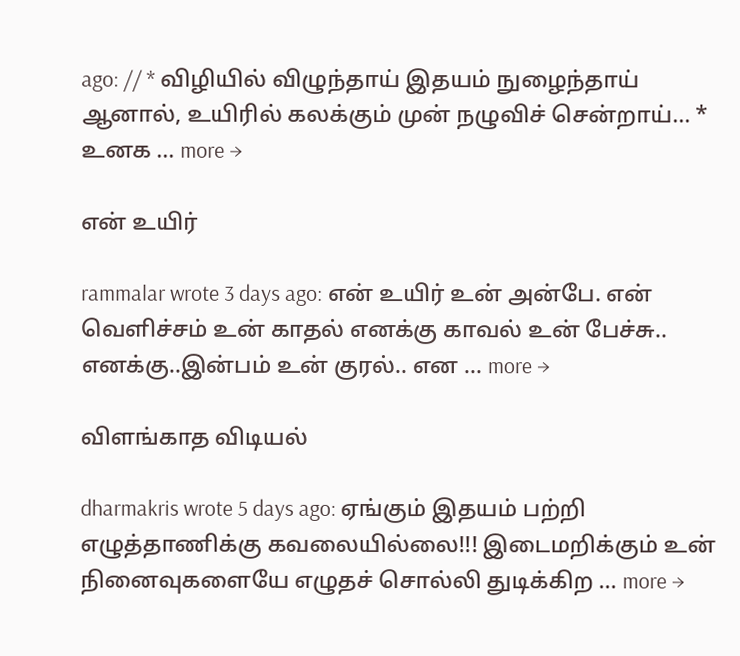ago: // * விழியில் விழுந்தாய் இதயம் நுழைந்தாய் ஆனால், உயிரில் கலக்கும் முன் நழுவிச் சென்றாய்… * உனக … more →

என் உயிர்

rammalar wrote 3 days ago: என் உயிர் உன் அன்பே. என் வெளிச்சம் உன் காதல் எனக்கு காவல் உன் பேச்சு.. எனக்கு..இன்பம் உன் குரல்.. என … more →

விளங்காத விடியல்

dharmakris wrote 5 days ago: ஏங்கும் இதயம் பற்றி எழுத்தாணிக்கு கவலையில்லை!!! இடைமறிக்கும் உன் நினைவுகளையே எழுதச் சொல்லி துடிக்கிற … more →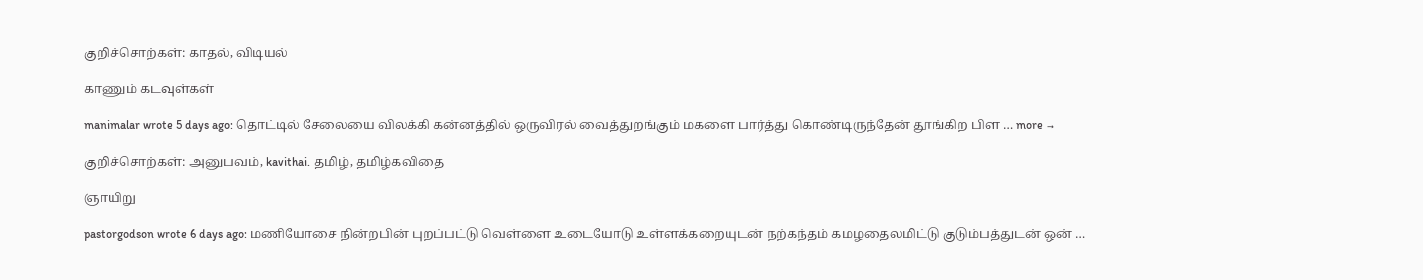குறிச்சொற்கள்: காதல், விடியல்

காணும் கடவுள்கள்

manimalar wrote 5 days ago: தொட்டில் சேலையை விலக்கி கன்னத்தில் ஒருவிரல் வைத்துறங்கும் மகளை பார்த்து கொண்டிருந்தேன் தூங்கிற பிள … more →

குறிச்சொற்கள்: அனுபவம், kavithai. தமிழ், தமிழ்கவிதை

ஞாயிறு

pastorgodson wrote 6 days ago: மணியோசை நின்றபின் புறப்பட்டு வெள்ளை உடையோடு உள்ளக்கறையுடன் நற்கந்தம் கமழதைலமிட்டு குடும்பத்துடன் ஒன் …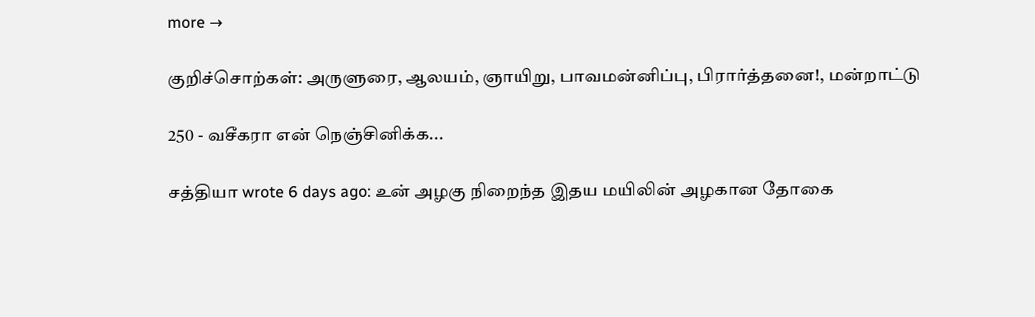more →

குறிச்சொற்கள்: அருளுரை, ஆலயம், ஞாயிறு, பாவமன்னிப்பு, பிரார்த்தனை!, மன்றாட்டு

250 - வசீகரா என் நெஞ்சினிக்க...

சத்தியா wrote 6 days ago: உன் அழகு நிறைந்த இதய மயிலின் அழகான தோகை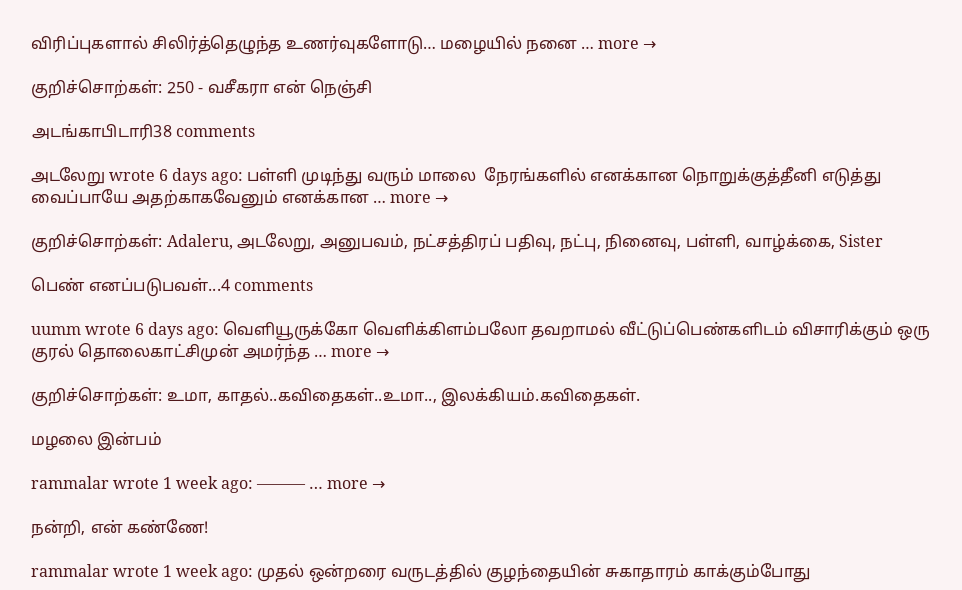விரிப்புகளால் சிலிர்த்தெழுந்த உணர்வுகளோடு… மழையில் நனை … more →

குறிச்சொற்கள்: 250 - வசீகரா என் நெஞ்சி

அடங்காபிடாரி38 comments

அடலேறு wrote 6 days ago: பள்ளி முடிந்து வரும் மாலை  நேரங்களில் எனக்கான நொறுக்குத்தீனி எடுத்து வைப்பாயே அதற்காகவேனும் எனக்கான … more →

குறிச்சொற்கள்: Adaleru, அடலேறு, அனுபவம், நட்சத்திரப் பதிவு, நட்பு, நினைவு, பள்ளி, வாழ்க்கை, Sister

பெண் எனப்படுபவள்...4 comments

uumm wrote 6 days ago: வெளியூருக்கோ வெளிக்கிளம்பலோ தவறாமல் வீட்டுப்பெண்களிடம் விசாரிக்கும் ஒரு குரல் தொலைகாட்சிமுன் அமர்ந்த … more →

குறிச்சொற்கள்: உமா, காதல்..கவிதைகள்..உமா.., இலக்கியம்.கவிதைகள்.

மழலை இன்பம்

rammalar wrote 1 week ago: ——— … more →

நன்றி, என் கண்ணே!

rammalar wrote 1 week ago: முதல் ஒன்றரை வருடத்தில் குழந்தையின் சுகாதாரம் காக்கும்போது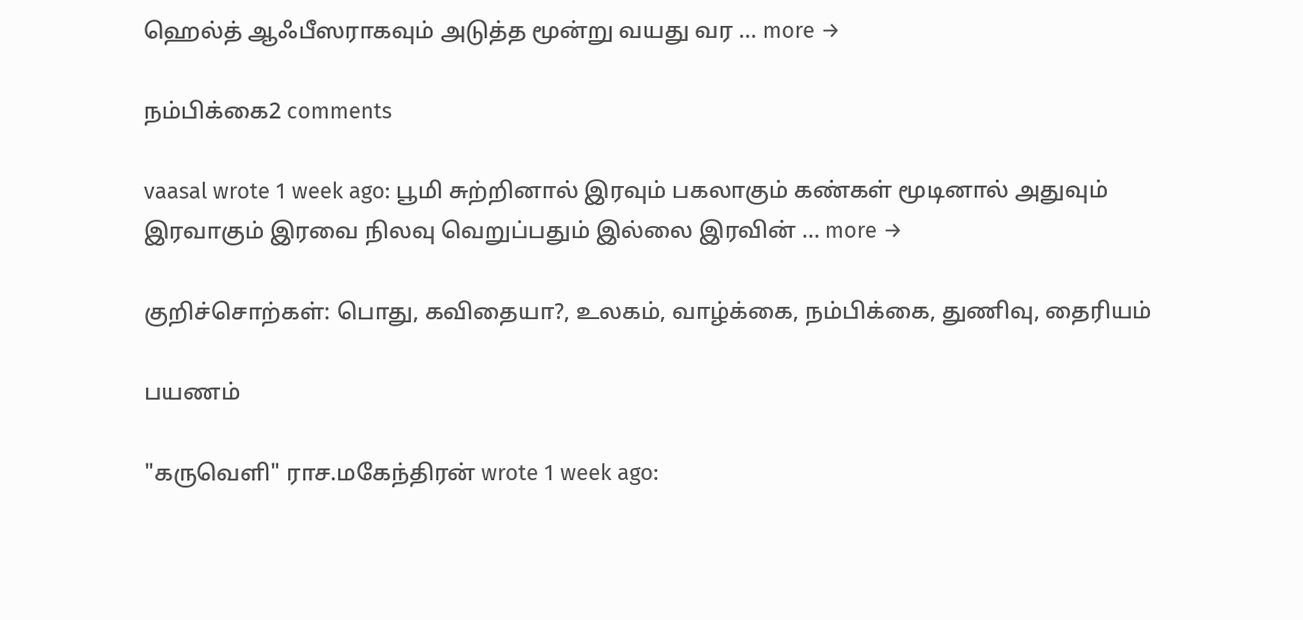ஹெல்த் ஆஃபீஸராகவும் அடுத்த மூன்று வயது வர … more →

நம்பிக்கை2 comments

vaasal wrote 1 week ago: பூமி சுற்றினால் இரவும் பகலாகும் கண்கள் மூடினால் அதுவும் இரவாகும் இரவை நிலவு வெறுப்பதும் இல்லை இரவின் … more →

குறிச்சொற்கள்: பொது, கவிதையா?, உலகம், வாழ்க்கை, நம்பிக்கை, துணிவு, தைரியம்

பயணம்

"கருவெளி" ராச.மகேந்திரன் wrote 1 week ago: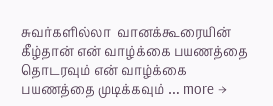சுவர்களில்லா  வானக்கூரையின் கீழ்தான் என் வாழ்க்கை பயணத்தை தொடரவும் என் வாழ்க்கை பயணத்தை முடிக்கவும் … more →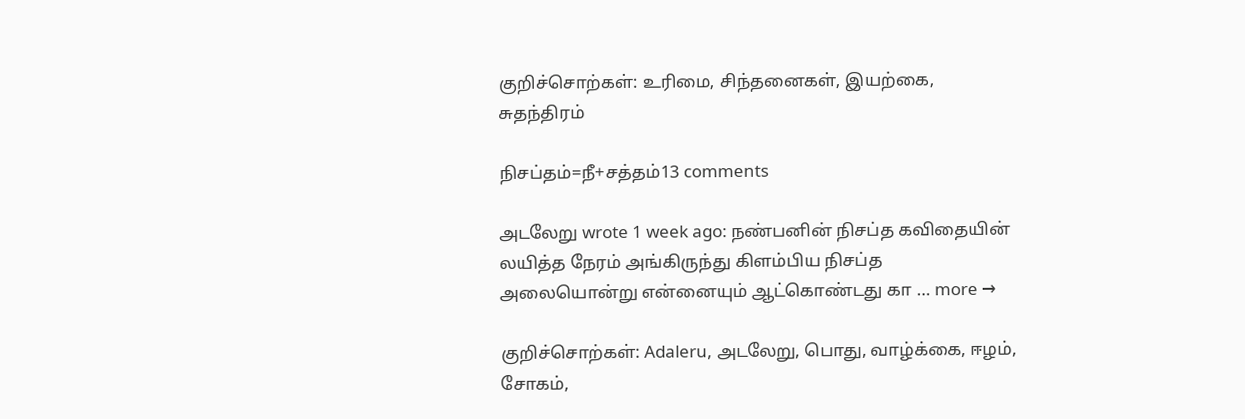குறிச்சொற்கள்: உரிமை, சிந்தனைகள், இயற்கை, சுதந்திரம்

நிசப்தம்=நீ+சத்தம்13 comments

அடலேறு wrote 1 week ago: நண்பனின் நிசப்த கவிதையின் லயித்த நேரம் அங்கிருந்து கிளம்பிய நிசப்த அலையொன்று என்னையும் ஆட்கொண்டது கா … more →

குறிச்சொற்கள்: Adaleru, அடலேறு, பொது, வாழ்க்கை, ஈழம், சோகம்,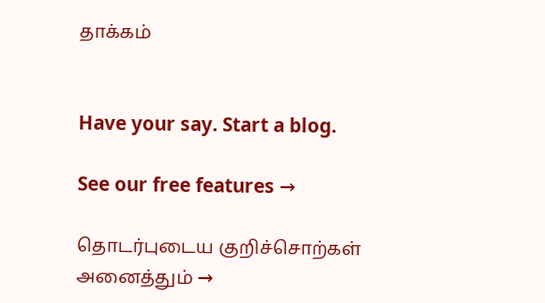தாக்கம்


Have your say. Start a blog.

See our free features →

தொடர்புடைய குறிச்சொற்கள்
அனைத்தும் →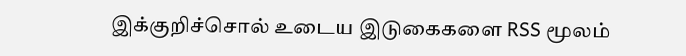இக்குறிச்சொல் உடைய இடுகைகளை RSS மூலம்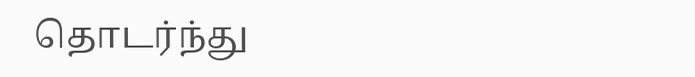தொடர்ந்து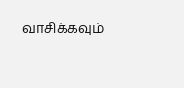வாசிக்கவும்